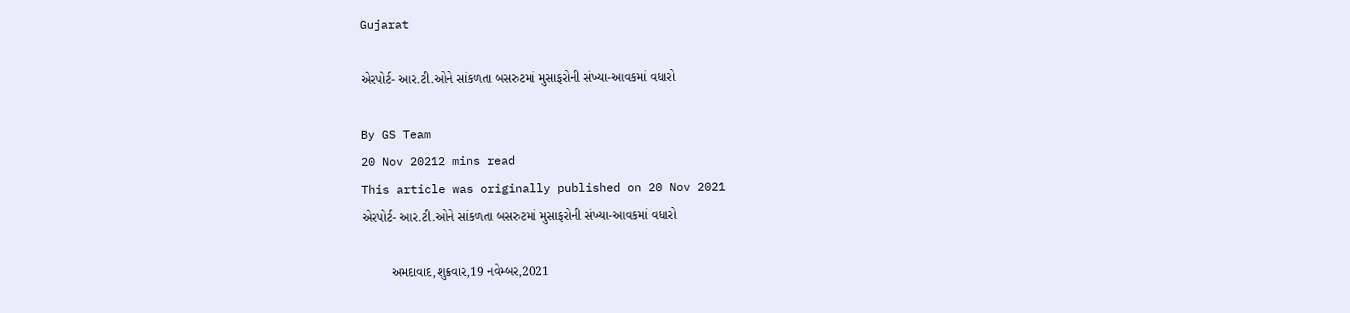Gujarat

એરપોર્ટ- આર.ટી.ઓને સાંકળતા બસરુટમાં મુસાફરોની સંખ્યા-આવકમાં વધારો

By GS Team
20 Nov 20212 mins read
This article was originally published on 20 Nov 2021
એરપોર્ટ- આર.ટી.ઓને સાંકળતા બસરુટમાં મુસાફરોની સંખ્યા-આવકમાં વધારો

        અમદાવાદ,શુક્રવાર,19 નવેમ્બર,2021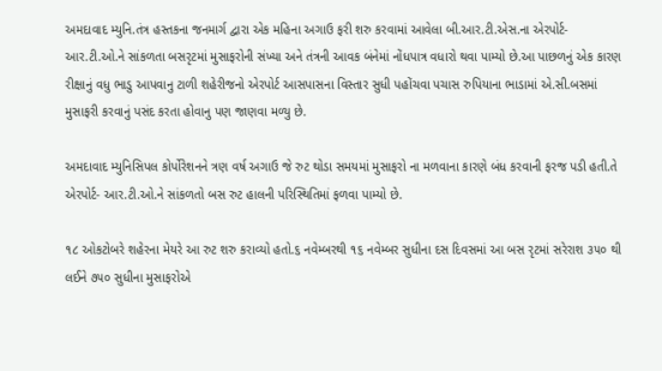અમદાવાદ મ્યુનિ.તંત્ર હસ્તકના જનમાર્ગ દ્વારા એક મહિના અગાઉ ફરી શરુ કરવામાં આવેલા બી.આર.ટી.એસ.ના એરપોર્ટ-આર.ટી.ઓ.ને સાંકળતા બસરૃટમાં મુસાફરોની સંખ્યા અને તંત્રની આવક બંનેમાં નોંધપાત્ર વધારો થવા પામ્યો છે.આ પાછળનું એક કારણ રીક્ષાનું વધુ ભાડુ આપવાનુ ટાળી શહેરીજનો એરપોર્ટ આસપાસના વિસ્તાર સુધી પહોંચવા પચાસ રુપિયાના ભાડામાં એ.સી.બસમાં મુસાફરી કરવાનું પસંદ કરતા હોવાનુ પણ જાણવા મળ્યુ છે.

અમદાવાદ મ્યુનિસિપલ કોર્પોરેશનને ત્રણ વર્ષ અગાઉ જે રુટ થોડા સમયમાં મુસાફરો ના મળવાના કારણે બંધ કરવાની ફરજ પડી હતી.તે એરપોર્ટ- આર.ટી.ઓ.ને સાંકળતો બસ રુટ હાલની પરિસ્થિતિમાં ફળવા પામ્યો છે.

૧૮ ઓકટોબરે શહેરના મેયરે આ રુટ શરુ કરાવ્યો હતો.૬ નવેમ્બરથી ૧૬ નવેમ્બર સુધીના દસ દિવસમાં આ બસ રૃટમાં સરેરાશ ૩૫૦ થી લઈને ૭૫૦ સુધીના મુસાફરોએ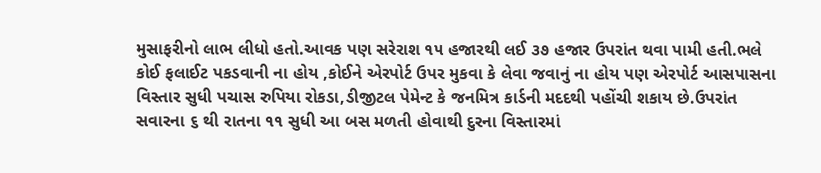મુસાફરીનો લાભ લીધો હતો.આવક પણ સરેરાશ ૧૫ હજારથી લઈ ૩૭ હજાર ઉપરાંત થવા પામી હતી.ભલે કોઈ ફલાઈટ પકડવાની ના હોય ,કોઈને એરપોર્ટ ઉપર મુકવા કે લેવા જવાનું ના હોય પણ એરપોર્ટ આસપાસના વિસ્તાર સુધી પચાસ રુપિયા રોકડા,ડીજીટલ પેમેન્ટ કે જનમિત્ર કાર્ડની મદદથી પહોંચી શકાય છે.ઉપરાંત સવારના ૬ થી રાતના ૧૧ સુધી આ બસ મળતી હોવાથી દુરના વિસ્તારમાં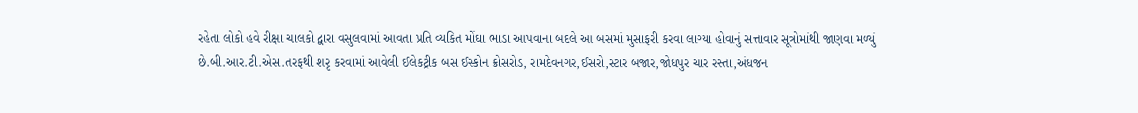રહેતા લોકો હવે રીક્ષા ચાલકો દ્વારા વસુલવામાં આવતા પ્રતિ વ્યકિત મોંઘા ભાડા આપવાના બદલે આ બસમાં મુસાફરી કરવા લાગ્યા હોવાનું સત્તાવાર સૂત્રોમાંથી જાણવા મળ્યું છે.બી.આર.ટી.એસ.તરફથી શરૃ કરવામાં આવેલી ઈલેકટ્રીક બસ ઈસ્કોન ક્રોસરોડ, રામદેવનગર,ઈસરો,સ્ટાર બજાર,જોધપુર ચાર રસ્તા,અંધજન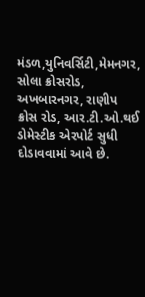મંડળ,યુનિવર્સિટી,મેમનગર, સોલા ક્રોસરોડ, અખબારનગર, રાણીપ ક્રોસ રોડ, આર.ટી.ઓ.થઈ ડોમેસ્ટીક એરપોર્ટ સુધી  દોડાવવામાં આવે છે.